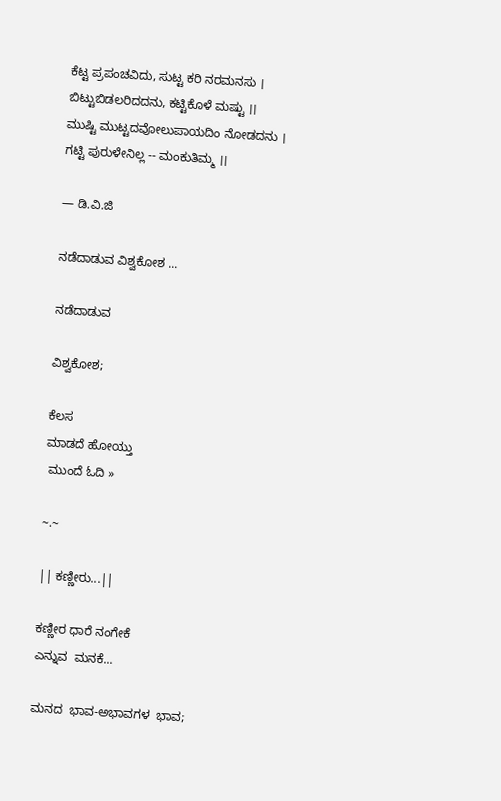ಕೆಟ್ಟ ಪ್ರಪಂಚವಿದು, ಸುಟ್ಟ ಕರಿ ನರಮನಸು ।
ಬಿಟ್ಟುಬಿಡಲರಿದದನು, ಕಟ್ಟಿಕೊಳೆ ಮಷ್ಟು ।।
ಮುಷ್ಟಿ ಮುಟ್ಟದವೋಲುಪಾಯದಿಂ ನೋಡದನು ।
ಗಟ್ಟಿ ಪುರುಳೇನಿಲ್ಲ -- ಮಂಕುತಿಮ್ಮ ।।

— ಡಿ.ವಿ.ಜಿ

ನಡೆದಾಡುವ ವಿಶ್ವಕೋಶ ...

ನಡೆದಾಡುವ

ವಿಶ್ವಕೋಶ;

ಕೆಲಸ
ಮಾಡದೆ ಹೋಯ್ತು
 ಮುಂದೆ ಓದಿ »

~.~

|| ಕಣ್ಣೀರು...||

ಕಣ್ಣೀರ ಧಾರೆ ನಂಗೇಕೆ
ಎನ್ನುವ  ಮನಕೆ...

ಮನದ  ಭಾವ-ಅಭಾವಗಳ  ಭಾವ;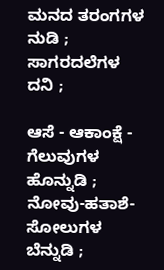ಮನದ ತರಂಗಗಳ  ನುಡಿ ;
ಸಾಗರದಲೆಗಳ  ದನಿ ;

ಆಸೆ - ಆಕಾಂಕ್ಷೆ - ಗೆಲುವುಗಳ
ಹೊನ್ನುಡಿ ;
ನೋವು-ಹತಾಶೆ-ಸೋಲುಗಳ
ಬೆನ್ನುಡಿ ;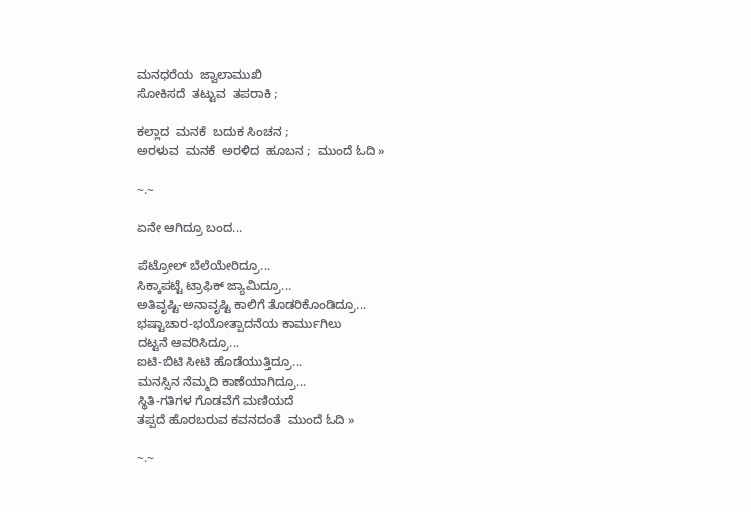ಮನಧರೆಯ  ಜ್ವಾಲಾಮುಖಿ
ಸೋಕಿಸದೆ  ತಟ್ಟುವ  ತಪರಾಕಿ ;

ಕಲ್ಲಾದ  ಮನಕೆ  ಬದುಕ ಸಿಂಚನ ;
ಅರಳುವ  ಮನಕೆ  ಅರಳಿದ  ಹೂಬನ ;  ಮುಂದೆ ಓದಿ »

~.~

ಏನೇ ಆಗಿದ್ರೂ ಬಂದ...

ಪೆಟ್ರೋಲ್ ಬೆಲೆಯೇರಿದ್ರೂ...
ಸಿಕ್ಕಾಪಟ್ಟೆ ಟ್ರಾಫಿಕ್ ಜ್ಯಾಮಿದ್ರೂ...
ಅತಿವೃಷ್ಟಿ-ಅನಾವೃಷ್ಟಿ ಕಾಲಿಗೆ ತೊಡರಿಕೊಂಡಿದ್ರೂ...
ಭಷ್ಟಾಚಾರ-ಭಯೋತ್ಪಾದನೆಯ ಕಾರ್ಮುಗಿಲು
ದಟ್ಟನೆ ಆವರಿಸಿದ್ರೂ...
ಐಟಿ-ಬಿಟಿ ಸೀಟಿ ಹೊಡೆಯುತ್ತಿದ್ರೂ...
ಮನಸ್ಸಿನ ನೆಮ್ಮದಿ ಕಾಣೆಯಾಗಿದ್ರೂ...
ಸ್ಥಿತಿ-ಗತಿಗಳ ಗೊಡವೆಗೆ ಮಣಿಯದೆ
ತಪ್ಪದೆ ಹೊರಬರುವ ಕವನದಂತೆ  ಮುಂದೆ ಓದಿ »

~.~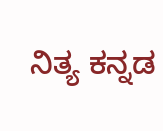ನಿತ್ಯ ಕನ್ನಡ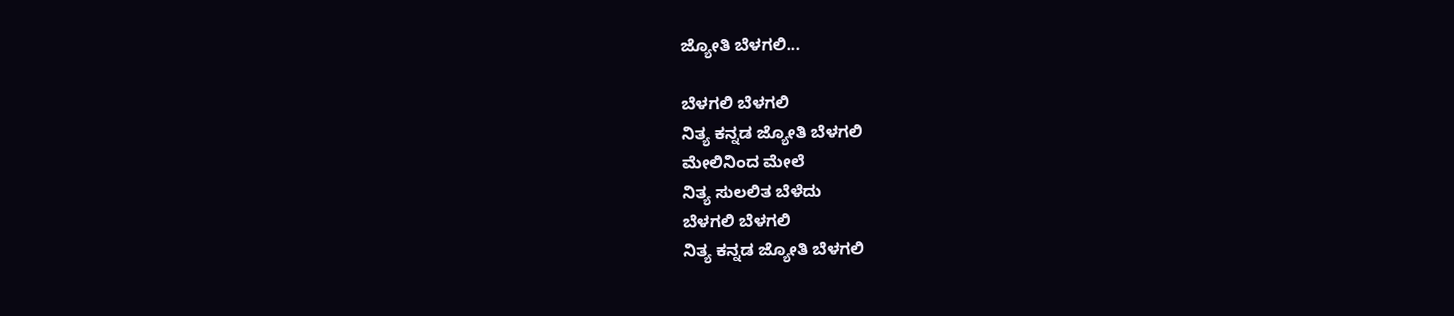ಜ್ಯೋತಿ ಬೆಳಗಲಿ...

ಬೆಳಗಲಿ ಬೆಳಗಲಿ
ನಿತ್ಯ ಕನ್ನಡ ಜ್ಯೋತಿ ಬೆಳಗಲಿ
ಮೇಲಿನಿಂದ ಮೇಲೆ
ನಿತ್ಯ ಸುಲಲಿತ ಬೆಳೆದು
ಬೆಳಗಲಿ ಬೆಳಗಲಿ
ನಿತ್ಯ ಕನ್ನಡ ಜ್ಯೋತಿ ಬೆಳಗಲಿ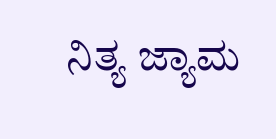ನಿತ್ಯ ಜ್ಯಾಮ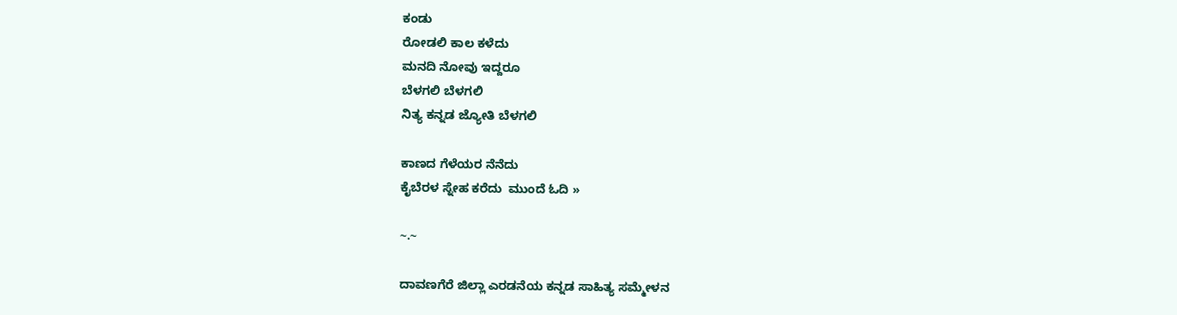ಕಂಡು
ರೋಡಲಿ ಕಾಲ ಕಳೆದು
ಮನದಿ ನೋವು ಇದ್ದರೂ
ಬೆಳಗಲಿ ಬೆಳಗಲಿ
ನಿತ್ಯ ಕನ್ನಡ ಜ್ಯೋತಿ ಬೆಳಗಲಿ

ಕಾಣದ ಗೆಳೆಯರ ನೆನೆದು
ಕೈಬೆರಳ ಸ್ನೇಹ ಕರೆದು  ಮುಂದೆ ಓದಿ »

~.~

ದಾವಣಗೆರೆ ಜಿಲ್ಲಾ ಎರಡನೆಯ ಕನ್ನಡ ಸಾಹಿತ್ಯ ಸಮ್ಮೇಳನ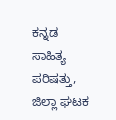ಕನ್ನಡ ಸಾಹಿತ್ಯ ಪರಿಷತ್ತು, ಜಿಲ್ಲಾ ಘಟಕ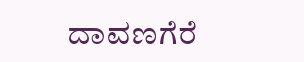ದಾವಣಗೆರೆ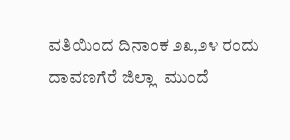ವತಿಯಿಂದ ದಿನಾಂಕ ೨೩,೨೪ ರಂದು ದಾವಣಗೆರೆ ಜಿಲ್ಲಾ  ಮುಂದೆ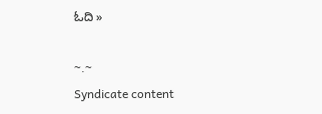ಓದಿ »

~.~
Syndicate content